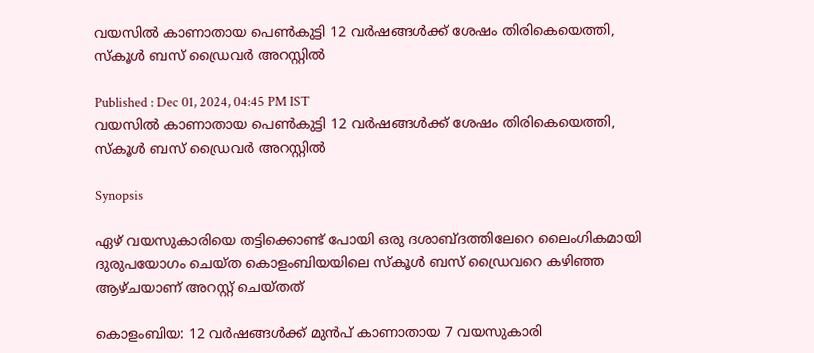വയസിൽ കാണാതായ പെൺകുട്ടി 12 വർഷങ്ങൾക്ക് ശേഷം തിരികെയെത്തി, സ്കൂൾ ബസ് ഡ്രൈവർ അറസ്റ്റിൽ

Published : Dec 01, 2024, 04:45 PM IST
വയസിൽ കാണാതായ പെൺകുട്ടി 12 വർഷങ്ങൾക്ക് ശേഷം തിരികെയെത്തി, സ്കൂൾ ബസ് ഡ്രൈവർ അറസ്റ്റിൽ

Synopsis

ഏഴ് വയസുകാരിയെ തട്ടിക്കൊണ്ട് പോയി ഒരു ദശാബ്ദത്തിലേറെ ലൈംഗികമായി ദുരുപയോഗം ചെയ്ത കൊളംബിയയിലെ സ്കൂൾ ബസ് ഡ്രൈവറെ കഴിഞ്ഞ ആഴ്ചയാണ് അറസ്റ്റ് ചെയ്തത്

കൊളംബിയ: 12 വർഷങ്ങൾക്ക് മുൻപ് കാണാതായ 7 വയസുകാരി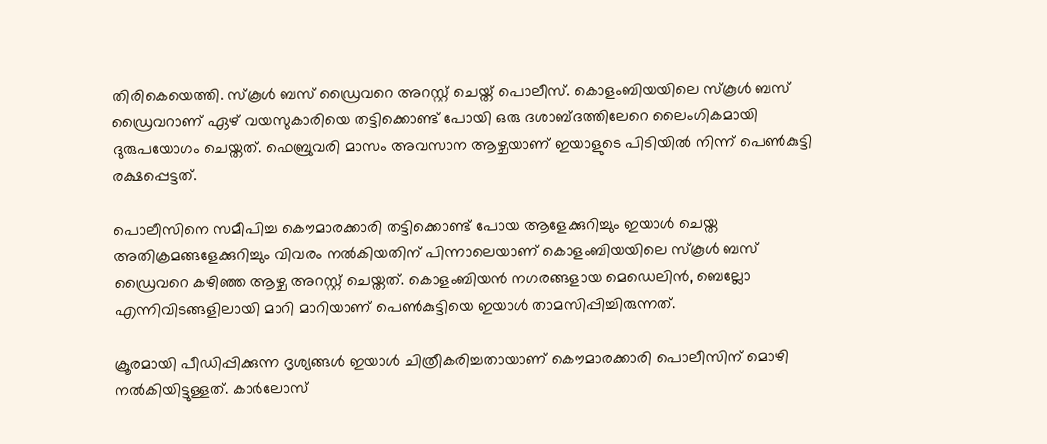തിരികെയെത്തി. സ്കൂൾ ബസ് ഡ്രൈവറെ അറസ്റ്റ് ചെയ്ത് പൊലീസ്. കൊളംബിയയിലെ സ്കൂൾ ബസ് ഡ്രൈവറാണ് ഏഴ് വയസുകാരിയെ തട്ടിക്കൊണ്ട് പോയി ഒരു ദശാബ്ദത്തിലേറെ ലൈംഗികമായി ദുരുപയോഗം ചെയ്തത്. ഫെബ്രുവരി മാസം അവസാന ആഴ്ചയാണ് ഇയാളുടെ പിടിയിൽ നിന്ന് പെൺകുട്ടി രക്ഷപ്പെട്ടത്.

പൊലീസിനെ സമീപിച്ച കൌമാരക്കാരി തട്ടിക്കൊണ്ട് പോയ ആളേക്കുറിച്ചും ഇയാൾ ചെയ്ത അതിക്രമങ്ങളേക്കുറിച്ചും വിവരം നൽകിയതിന് പിന്നാലെയാണ് കൊളംബിയയിലെ സ്കൂൾ ബസ് ഡ്രൈവറെ കഴിഞ്ഞ ആഴ്ച അറസ്റ്റ് ചെയ്തത്. കൊളംബിയൻ നഗരങ്ങളായ മെഡെലിൻ, ബെല്ലോ എന്നിവിടങ്ങളിലായി മാറി മാറിയാണ് പെൺകുട്ടിയെ ഇയാൾ താമസിപ്പിച്ചിരുന്നത്.

ക്രൂരമായി പീഡിപ്പിക്കുന്ന ദൃശ്യങ്ങൾ ഇയാൾ ചിത്രീകരിച്ചതായാണ് കൌമാരക്കാരി പൊലീസിന് മൊഴി നൽകിയിട്ടുള്ളത്. കാർലോസ്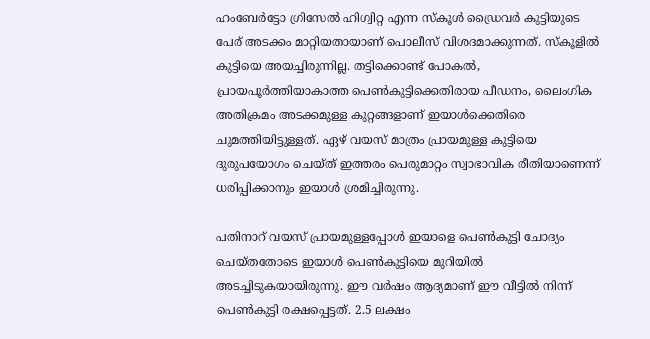ഹംബേർട്ടോ ഗ്രിസേൽ ഹിഗ്വിറ്റ എന്ന സ്കൂൾ ഡ്രൈവർ കുട്ടിയുടെ പേര് അടക്കം മാറ്റിയതായാണ് പൊലീസ് വിശദമാക്കുന്നത്. സ്കൂളിൽ കുട്ടിയെ അയച്ചിരുന്നില്ല. തട്ടിക്കൊണ്ട് പോകൽ, പ്രായപൂർത്തിയാകാത്ത പെൺകുട്ടിക്കെതിരായ പീഡനം, ലൈംഗിക അതിക്രമം അടക്കമുള്ള കുറ്റങ്ങളാണ് ഇയാൾക്കെതിരെ ചുമത്തിയിട്ടുള്ളത്. ഏഴ് വയസ് മാത്രം പ്രായമുള്ള കുട്ടിയെ ദുരുപയോഗം ചെയ്ത് ഇത്തരം പെരുമാറ്റം സ്വാഭാവിക രീതിയാണെന്ന് ധരിപ്പിക്കാനും ഇയാൾ ശ്രമിച്ചിരുന്നു.

പതിനാറ് വയസ് പ്രായമുള്ളപ്പോൾ ഇയാളെ പെൺകുട്ടി ചോദ്യം ചെയ്തതോടെ ഇയാൾ പെൺകുട്ടിയെ മുറിയിൽ അടച്ചിടുകയായിരുന്നു. ഈ വർഷം ആദ്യമാണ് ഈ വീട്ടിൽ നിന്ന് പെൺകുട്ടി രക്ഷപ്പെട്ടത്. 2.5 ലക്ഷം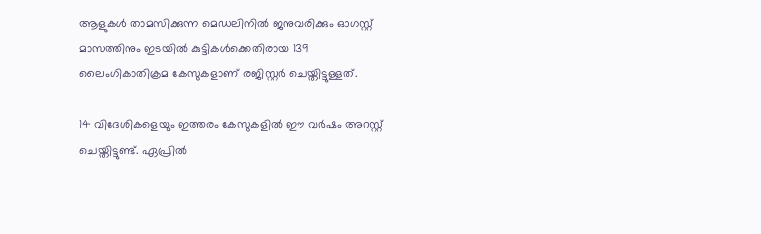ആളുകൾ താമസിക്കുന്ന മെഡലിനിൽ ജനുവരിക്കും ഓഗസ്റ്റ് മാസത്തിനും ഇടയിൽ കുട്ടികൾക്കെതിരായ 139 ലൈംഗികാതിക്രമ കേസുകളാണ് രജിസ്റ്റർ ചെയ്തിട്ടുള്ളത്.

14 വിദേശികളെയും ഇത്തരം കേസുകളിൽ ഈ വർഷം അറസ്റ്റ് ചെയ്തിട്ടുണ്ട്. ഏപ്രിൽ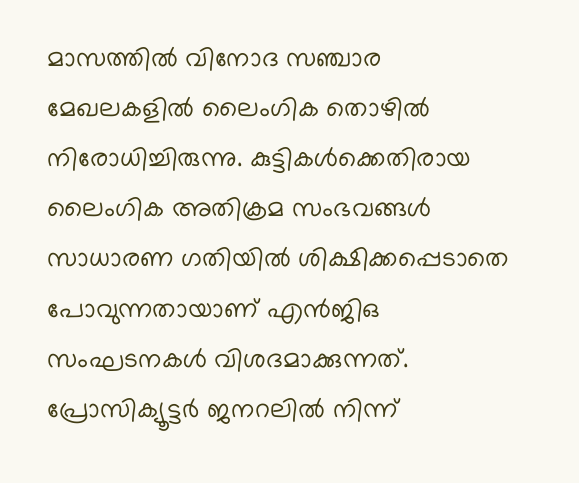മാസത്തിൽ വിനോദ സഞ്ചാര മേഖലകളിൽ ലൈംഗിക തൊഴിൽ നിരോധിച്ചിരുന്നു. കുട്ടികൾക്കെതിരായ ലൈംഗിക അതിക്രമ സംഭവങ്ങൾ സാധാരണ ഗതിയിൽ ശിക്ഷിക്കപ്പെടാതെ പോവുന്നതായാണ് എൻജിഒ സംഘടനകൾ വിശദമാക്കുന്നത്. പ്രോസിക്യൂട്ടർ ജനറലിൽ നിന്ന്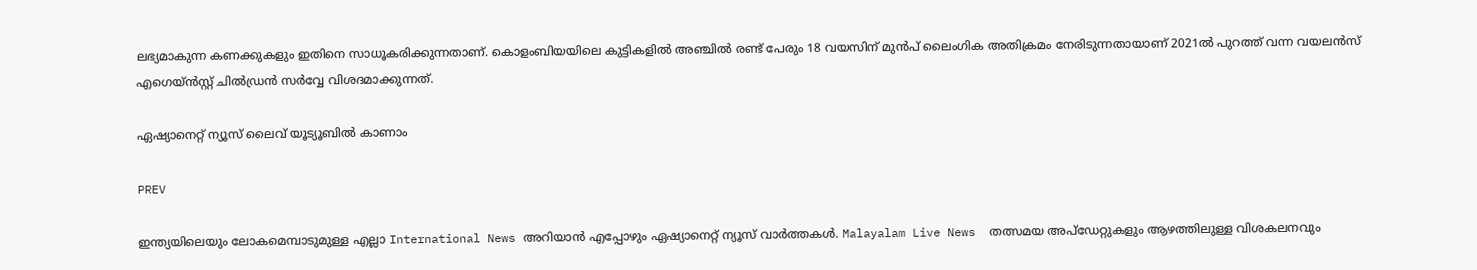ലഭ്യമാകുന്ന കണക്കുകളും ഇതിനെ സാധൂകരിക്കുന്നതാണ്. കൊളംബിയയിലെ കുട്ടികളിൽ അഞ്ചിൽ രണ്ട് പേരും 18 വയസിന് മുൻപ് ലൈംഗിക അതിക്രമം നേരിടുന്നതായാണ് 2021ൽ പുറത്ത് വന്ന വയലൻസ് എഗെയ്ൻസ്റ്റ് ചിൽഡ്രൻ സർവ്വേ വിശദമാക്കുന്നത്.

ഏഷ്യാനെറ്റ് ന്യൂസ് ലൈവ് യൂട്യൂബിൽ കാണാം

PREV

ഇന്ത്യയിലെയും ലോകമെമ്പാടുമുള്ള എല്ലാ International News അറിയാൻ എപ്പോഴും ഏഷ്യാനെറ്റ് ന്യൂസ് വാർത്തകൾ. Malayalam Live News  തത്സമയ അപ്‌ഡേറ്റുകളും ആഴത്തിലുള്ള വിശകലനവും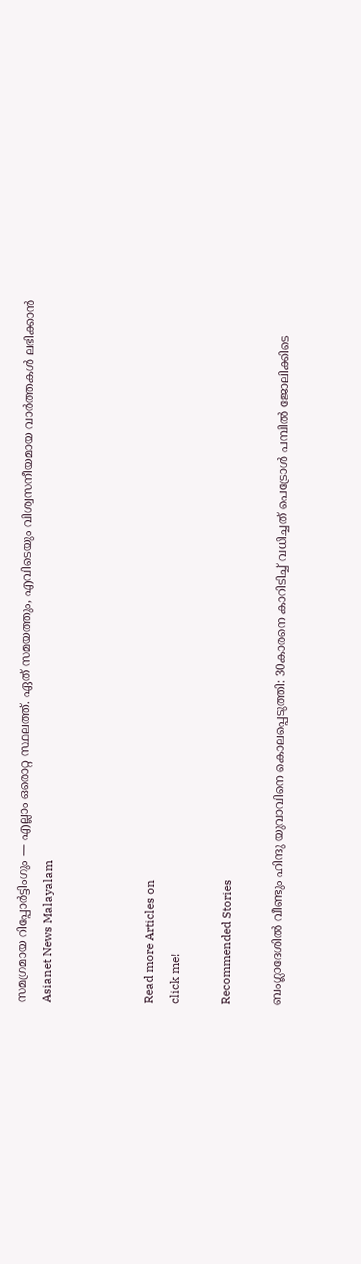സമഗ്രമായ റിപ്പോർട്ടിംഗും — എല്ലാം ഒരൊറ്റ സ്ഥലത്ത്. ഏത് സമയത്തും, എവിടെയും വിശ്വസനീയമായ വാർത്തകൾ ലഭിക്കാൻ Asianet News Malayalam



Read more Articles on
click me!

Recommended Stories

ബംഗ്ലാദേശിൽ വീണ്ടും ഹിന്ദു യുവാവിനെ കൊലപ്പെടുത്തി: 30കാരനെ കാറിടിച്ച് വധിച്ചത് പെട്രോൾ പമ്പിൽ ജോലിക്കിടെ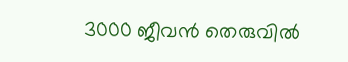3000 ജീവൻ തെരുവിൽ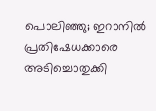പൊലിഞ്ഞു; ഇറാനിൽ പ്രതിഷേധക്കാരെ അടിച്ചൊതുക്കി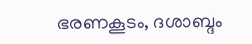ഭരണകൂടം, ദശാബ്ദം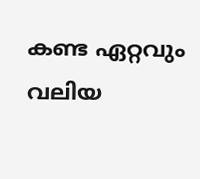കണ്ട ഏറ്റവും വലിയ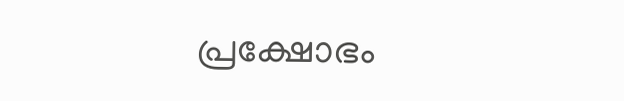പ്രക്ഷോഭം